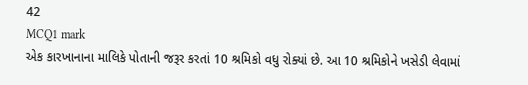42
MCQ1 mark
એક કારખાનાના માલિકે પોતાની જરૂર કરતાં 10 શ્રમિકો વધુ રોક્યાં છે. આ 10 શ્રમિકોને ખસેડી લેવામાં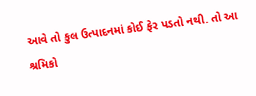આવે તો કુલ ઉત્પાદનમાં કોઈ ફેર પડતો નથી. તો આ શ્રમિકો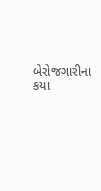બેરોજગારીના કયા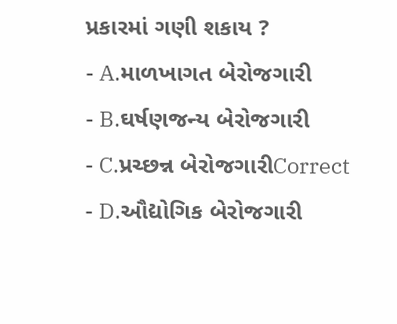પ્રકારમાં ગણી શકાય ?
- A.માળખાગત બેરોજગારી
- B.ઘર્ષણજન્ય બેરોજગારી
- C.પ્રચ્છન્ન બેરોજગારીCorrect
- D.ઔદ્યોગિક બેરોજગારી